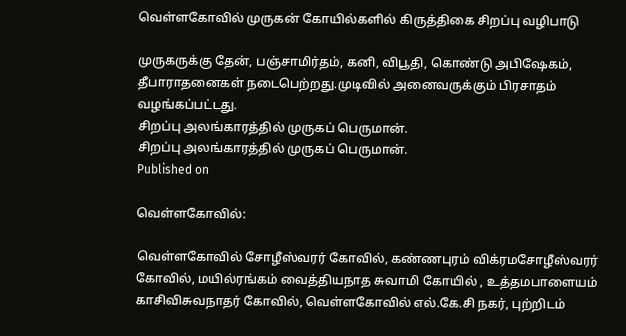வெள்ளகோவில் முருகன் கோயில்களில் கிருத்திகை சிறப்பு வழிபாடு

முருகருக்கு தேன், பஞ்சாமிர்தம், கனி, விபூதி, கொண்டு அபிஷேகம், தீபாராதனைகள் நடைபெற்றது.முடிவில் அனைவருக்கும் பிரசாதம் வழங்கப்பட்டது.
சிறப்பு அலங்காரத்தில் முருகப் பெருமான்.
சிறப்பு அலங்காரத்தில் முருகப் பெருமான்.
Published on

வெள்ளகோவில்:

வெள்ளகோவில் சோழீஸ்வரர் கோவில், கண்ணபுரம் விக்ரமசோழீஸ்வரர் கோவில், மயில்ரங்கம் வைத்தியநாத சுவாமி கோயில் , உத்தமபாளையம் காசிவிசுவநாதர் கோவில், வெள்ளகோவில் எல்.கே.சி நகர், புற்றிடம்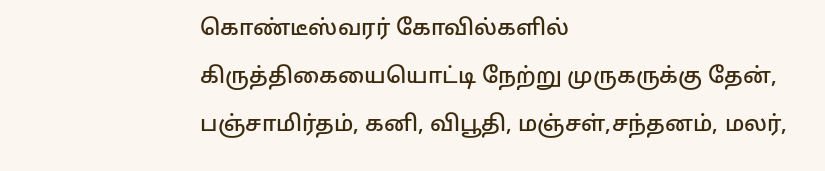கொண்டீஸ்வரர் கோவில்களில் கிருத்திகையையொட்டி நேற்று முருகருக்கு தேன், பஞ்சாமிர்தம், கனி, விபூதி, மஞ்சள்,சந்தனம், மலர்,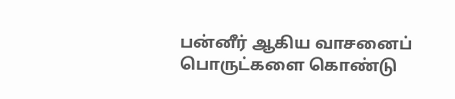பன்னீர் ஆகிய வாசனைப் பொருட்களை கொண்டு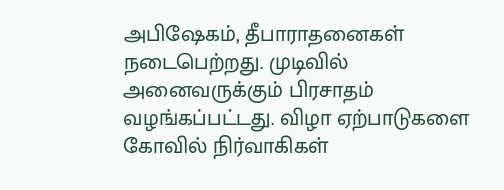அபிஷேகம், தீபாராதனைகள் நடைபெற்றது. முடிவில் அனைவருக்கும் பிரசாதம் வழங்கப்பட்டது. விழா ஏற்பாடுகளை கோவில் நிர்வாகிகள்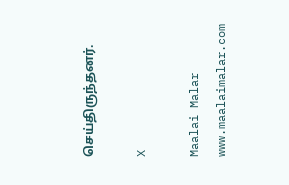செய்திருந்தனர்.

X

Maalai Malar
www.maalaimalar.com